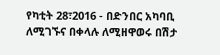የካቲት 28፣2016 - በድንበር አካባቢ ለሚገኙና በቀላሉ ለሚዘዋወሩ በሽታ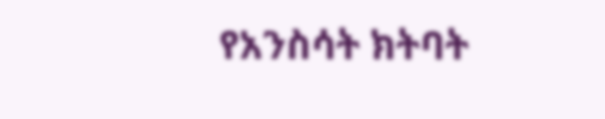የአንስሳት ክትባት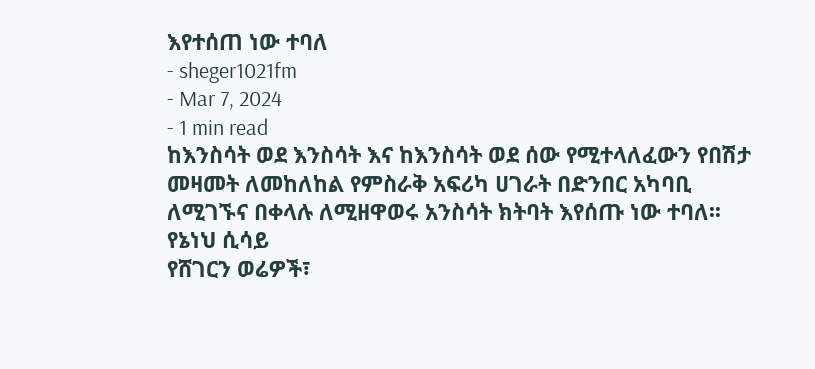እየተሰጠ ነው ተባለ
- sheger1021fm
- Mar 7, 2024
- 1 min read
ከእንስሳት ወደ እንስሳት እና ከእንስሳት ወደ ሰው የሚተላለፈውን የበሽታ መዛመት ለመከለከል የምስራቅ አፍሪካ ሀገራት በድንበር አካባቢ ለሚገኙና በቀላሉ ለሚዘዋወሩ አንስሳት ክትባት እየሰጡ ነው ተባለ፡፡
የኔነህ ሲሳይ
የሸገርን ወሬዎች፣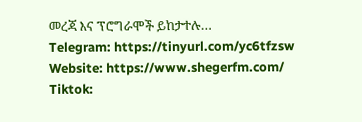መረጃ እና ፕሮግራሞች ይከታተሉ…
Telegram: https://tinyurl.com/yc6tfzsw
Website: https://www.shegerfm.com/
Tiktok: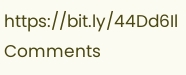https://bit.ly/44Dd6Il
Comments